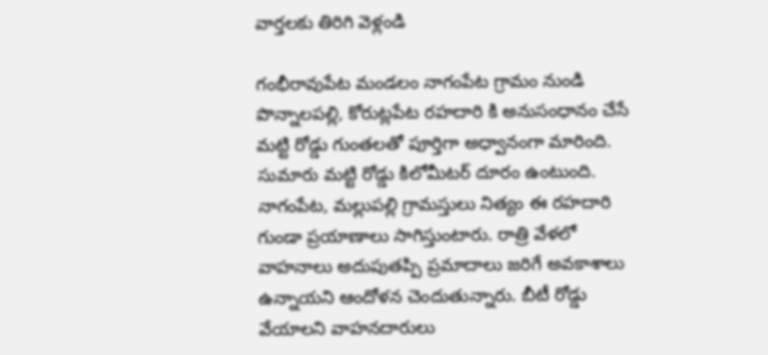వార్తలకు తిరిగి వెళ్లండి

గంభీరావుపేట మండలం నాగంపేట గ్రామం నుండి పొన్నాలపల్లి, కోరుట్లపేట రహదారి కి అనుసంధానం చేసే మట్టి రోడ్డు గుంతలతో పూర్తిగా అధ్వానంగా మారింది. సుమారు మట్టి రోడ్డు కిలోమీటర్ దూరం ఉంటుంది.
నాగంపేట, మల్లుపల్లి గ్రామస్తులు నిత్యం ఈ రహదారి గుండా ప్రయాణాలు సాగిస్తుంటారు. రాత్రి వేళలో వాహనాలు అదుపుతప్పి ప్రమాదాలు జరిగే అవకాశాలు ఉన్నాయని ఆందోళన చెందుతున్నారు. బీటీ రోడ్డు వేయాలని వాహనదారులు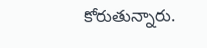కోరుతున్నారు.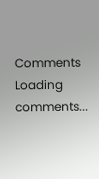Comments
Loading comments...